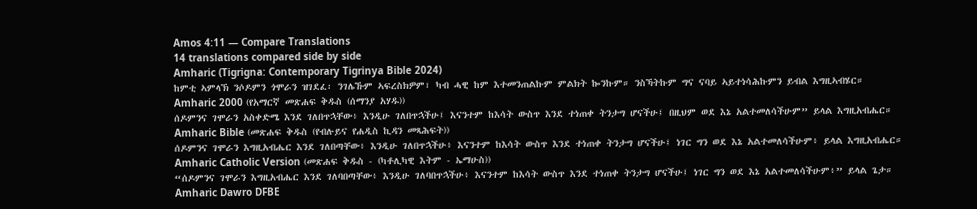Amos 4:11 — Compare Translations
14 translations compared side by side
Amharic (Tigrigna: Contemporary Tigrinya Bible 2024)
ከምቲ ኣምላኽ ንሶዶምን ጎሞራን ዝገደፈ፡ ንገሌኹም ኣፍረስክዎም፣ ካብ ሓዊ ከም እተመንጠልኩም ምልክት ኰንኩም። ንስኻትኩም ግና ናባይ ኣይተነሳሕኩምን ይብል እግዚኣብሄር።
Amharic 2000 (የአማርኛ መጽሐፍ ቅዱስ (ሰማንያ አሃዱ))
ሰዶምንና ገሞራን አስቀድሜ እንደ ገለበጥኋቸው፥ እንዲሁ ገለበጥኋችሁ፤ እናንተም ከእሳት ውስጥ እንደ ተነጠቀ ትንታግ ሆናችሁ፤ በዚህም ወደ እኔ አልተመለሳችሁም” ይላል እግዚአብሔር።
Amharic Bible (መጽሐፍ ቅዱስ (የብሉይና የሐዲስ ኪዳን መጻሕፍት))
ሰዶምንና ገሞራን እግዚአብሔር እንደ ገለበጣቸው፥ እንዲሁ ገለበጥኋችሁ፥ እናንተም ከእሳት ውስጥ እንደ ተነጠቀ ትንታግ ሆናችሁ፤ ነገር ግን ወደ እኔ አልተመለሳችሁም፥ ይላል እግዚአብሔር።
Amharic Catholic Version (መጽሐፍ ቅዱስ - (ካቶሊካዊ እትም - ኤማሁስ))
“ሰዶምንና ገሞራን እግዚአብሔር እንደ ገለባበጣቸው፥ እንዲሁ ገለባበጥኋችሁ፥ እናንተም ከእሳት ውስጥ እንደ ተነጠቀ ትንታግ ሆናችሁ፤ ነገር ግን ወደ እኔ አልተመለሳችሁም፥” ይላል ጌታ።
Amharic Dawro DFBE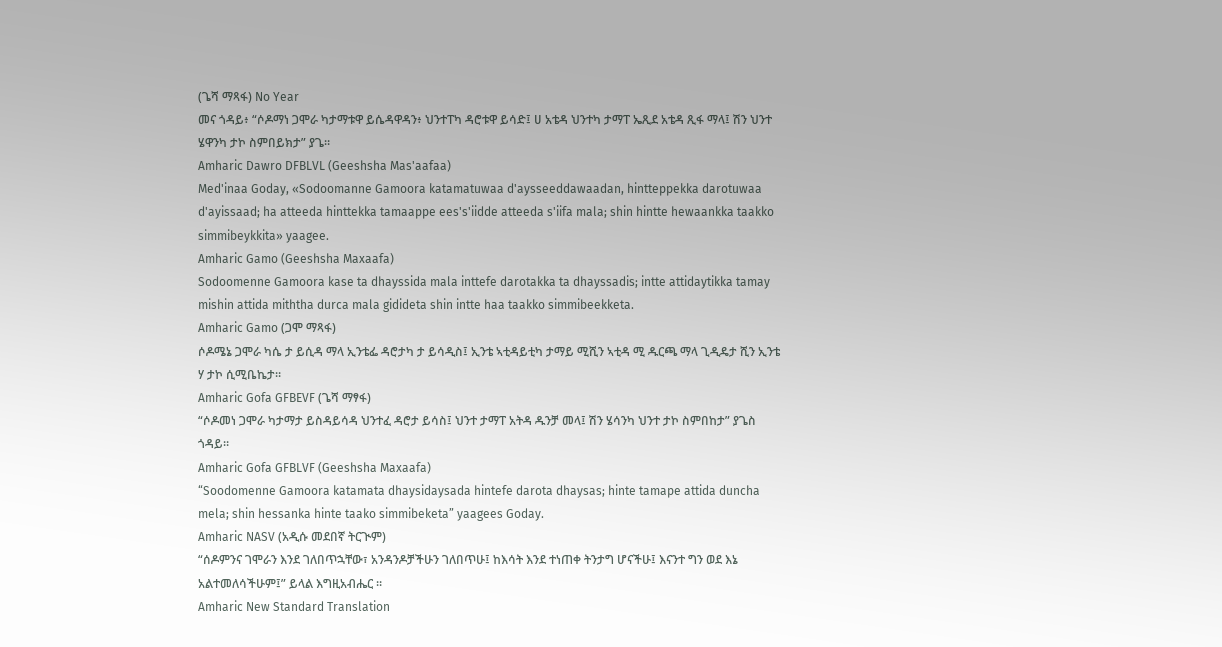(ጌሻ ማጻፋ) No Year
መና ጎዳይ፥ “ሶዶማነ ጋሞራ ካታማቱዋ ይሴዳዋዳን፥ ህንተፐካ ዳሮቱዋ ይሳድ፤ ሀ አቴዳ ህንተካ ታማፐ ኤጺደ አቴዳ ጺፋ ማላ፤ ሽን ህንተ ሄዋንካ ታኮ ስምበይክታ” ያጌ።
Amharic Dawro DFBLVL (Geeshsha Mas'aafaa)
Med'inaa Goday, «Sodoomanne Gamoora katamatuwaa d'aysseeddawaadan, hintteppekka darotuwaa d'ayissaad; ha atteeda hinttekka tamaappe ees's'iidde atteeda s'iifa mala; shin hintte hewaankka taakko simmibeykkita» yaagee.
Amharic Gamo (Geeshsha Maxaafa)
Sodoomenne Gamoora kase ta dhayssida mala inttefe darotakka ta dhayssadis; intte attidaytikka tamay mishin attida miththa durca mala gidideta shin intte haa taakko simmibeekketa.
Amharic Gamo (ጋሞ ማጻፋ)
ሶዶሜኔ ጋሞራ ካሴ ታ ይሲዳ ማላ ኢንቴፌ ዳሮታካ ታ ይሳዲስ፤ ኢንቴ ኣቲዳይቲካ ታማይ ሚሺን ኣቲዳ ሚ ዱርጫ ማላ ጊዲዴታ ሺን ኢንቴ ሃ ታኮ ሲሚቤኬታ።
Amharic Gofa GFBEVF (ጌሻ ማፃፋ)
“ሶዶመነ ጋሞራ ካታማታ ይስዳይሳዳ ህንተፈ ዳሮታ ይሳስ፤ ህንተ ታማፐ አትዳ ዱንቻ መላ፤ ሽን ሄሳንካ ህንተ ታኮ ስምበከታ” ያጌስ ጎዳይ።
Amharic Gofa GFBLVF (Geeshsha Maxaafa)
“Soodomenne Gamoora katamata dhaysidaysada hintefe darota dhaysas; hinte tamape attida duncha mela; shin hessanka hinte taako simmibeketa” yaagees Goday.
Amharic NASV (አዲሱ መደበኛ ትርጒም)
“ሰዶምንና ገሞራን እንደ ገለበጥኋቸው፣ አንዳንዶቻችሁን ገለበጥሁ፤ ከእሳት እንደ ተነጠቀ ትንታግ ሆናችሁ፤ እናንተ ግን ወደ እኔ አልተመለሳችሁም፤” ይላል እግዚአብሔር ።
Amharic New Standard Translation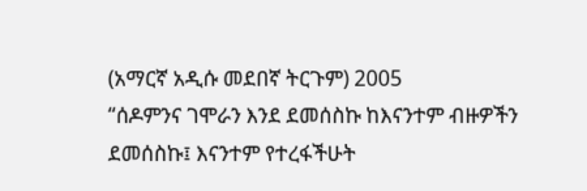(አማርኛ አዲሱ መደበኛ ትርጉም) 2005
“ሰዶምንና ገሞራን እንደ ደመሰስኩ ከእናንተም ብዙዎችን ደመሰስኩ፤ እናንተም የተረፋችሁት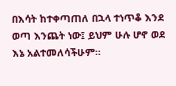በእሳት ከተቀጣጠለ በኋላ ተነጥቆ እንደ ወጣ እንጨት ነው፤ ይህም ሁሉ ሆኖ ወደ እኔ አልተመለሳችሁም።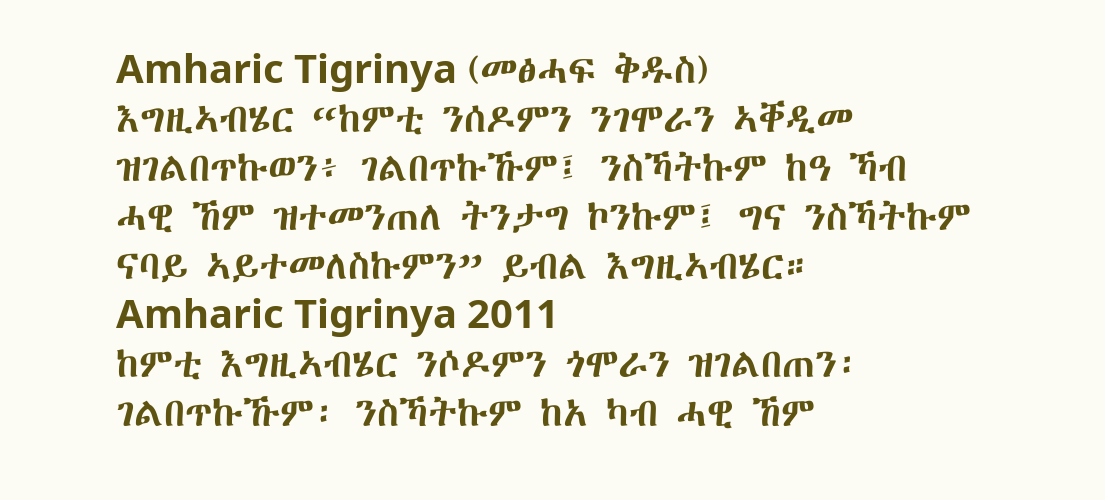Amharic Tigrinya (መፅሓፍ ቅዱስ)
እግዚኣብሄር “ከምቲ ንሰዶምን ንገሞራን ኣቐዲመ ዝገልበጥኩወን፥ ገልበጥኩኹም፤ ንስኻትኩም ከዓ ኻብ ሓዊ ኸም ዝተመንጠለ ትንታግ ኮንኩም፤ ግና ንስኻትኩም ናባይ ኣይተመለስኩምን” ይብል እግዚኣብሄር።
Amharic Tigrinya 2011
ከምቲ እግዚኣብሄር ንሶዶምን ጎሞራን ዝገልበጠን፡ ገልበጥኩኹም፡ ንስኻትኩም ከአ ካብ ሓዊ ኸም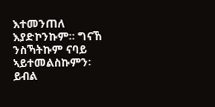እተመንጠለ እያድኮንኩም። ግናኸ ንስኻትኩም ናባይ ኣይተመልስኩምን፡ ይብል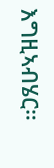እግዚኣብሄር።